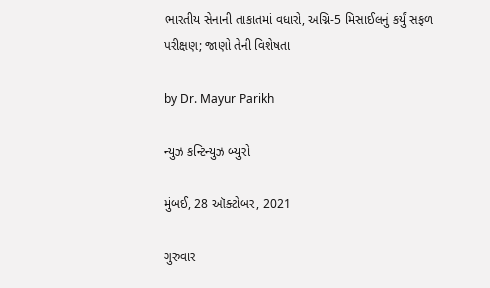ભારતીય સેનાની તાકાતમાં વધારો, અગ્નિ-5 મિસાઈલનું કર્યું સફળ પરીક્ષણ; જાણો તેની વિશેષતા

by Dr. Mayur Parikh

ન્યુઝ કન્ટિન્યુઝ બ્યુરો

મુંબઈ, 28 ઑક્ટોબર, 2021

ગુરુવાર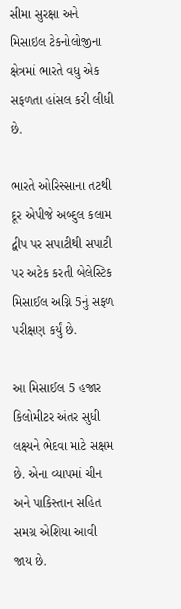સીમા સુરક્ષા અને મિસાઇલ ટેકનોલોજીના ક્ષેત્રમાં ભારતે વધુ એક સફળતા હાંસલ કરી લીધી છે.

ભારતે ઓરિસ્સાના તટથી દૂર એપીજે અબ્દુલ કલામ દ્વીપ પર સપાટીથી સપાટી પર અટેક કરતી બેલેસ્ટિક મિસાઈલ અગ્નિ 5નું સફળ પરીક્ષણ કર્યું છે.

આ મિસાઈલ 5 હજાર કિલોમીટર અંતર સુધી લક્ષ્યને ભેદવા માટે સક્ષમ છે. એના વ્યાપમાં ચીન અને પાકિસ્તાન સહિત સમગ્ર એશિયા આવી જાય છે.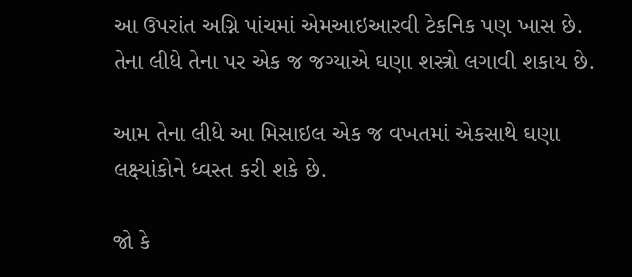આ ઉપરાંત અગ્નિ પાંચમાં એમઆઇઆરવી ટેકનિક પણ ખાસ છે. તેના લીધે તેના પર એક જ જગ્યાએ ઘણા શસ્ત્રો લગાવી શકાય છે.

આમ તેના લીધે આ મિસાઇલ એક જ વખતમાં એકસાથે ઘણા લક્ષ્યાંકોને ધ્વસ્ત કરી શકે છે.

જો કે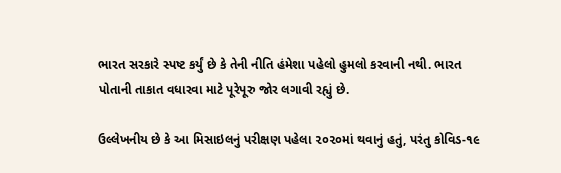ભારત સરકારે સ્પષ્ટ કર્યું છે કે તેની નીતિ હંમેશા પહેલો હુમલો કરવાની નથી. ભારત પોતાની તાકાત વધારવા માટે પૂરેપૂરુ જોર લગાવી રહ્યું છે.

ઉલ્લેખનીય છે કે આ મિસાઇલનું પરીક્ષણ પહેલા ૨૦૨૦માં થવાનું હતું, પરંતુ કોવિડ-૧૯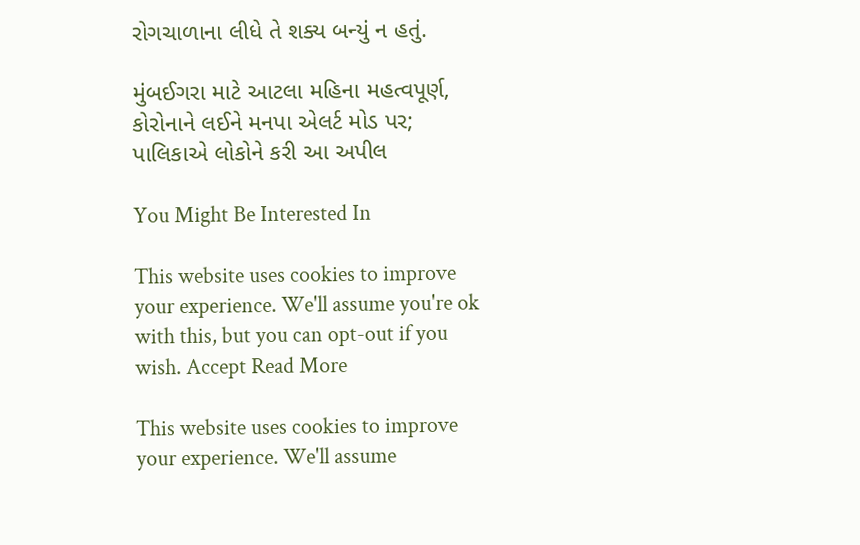રોગચાળાના લીધે તે શક્ય બન્યું ન હતું.

મુંબઈગરા માટે આટલા મહિના મહત્વપૂર્ણ, કોરોનાને લઈને મનપા એલર્ટ મોડ પર; પાલિકાએ લોકોને કરી આ અપીલ

You Might Be Interested In

This website uses cookies to improve your experience. We'll assume you're ok with this, but you can opt-out if you wish. Accept Read More

This website uses cookies to improve your experience. We'll assume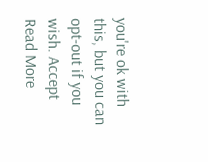you're ok with this, but you can opt-out if you wish. Accept Read More